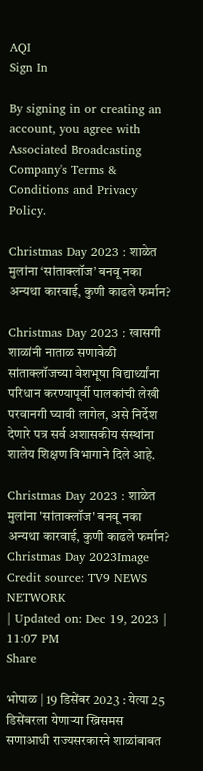AQI
Sign In

By signing in or creating an account, you agree with Associated Broadcasting Company's Terms & Conditions and Privacy Policy.

Christmas Day 2023 : शाळेत मुलांना ‘सांताक्लॉज’ बनवू नका अन्यथा कारवाई, कुणी काढले फर्मान?

Christmas Day 2023 : खासगी शाळांनी नाताळ सणावेळी सांताक्लॉजच्या वेशभूषा विद्यार्थ्यांना परिधान करण्यापूर्वी पालकांची लेखी परवानगी घ्यावी लागेल, असे निर्देश देणारे पत्र सर्व अशासकीय संस्थांना शालेय शिक्षण विभागाने दिले आहे.

Christmas Day 2023 : शाळेत मुलांना 'सांताक्लॉज' बनवू नका अन्यथा कारवाई, कुणी काढले फर्मान?
Christmas Day 2023Image Credit source: TV9 NEWS NETWORK
| Updated on: Dec 19, 2023 | 11:07 PM
Share

भोपाळ | 19 डिसेंबर 2023 : येत्या 25 डिसेंबरला येणार्‍या ख्रिसमस सणाआधी राज्यसरकारने शाळांबाबत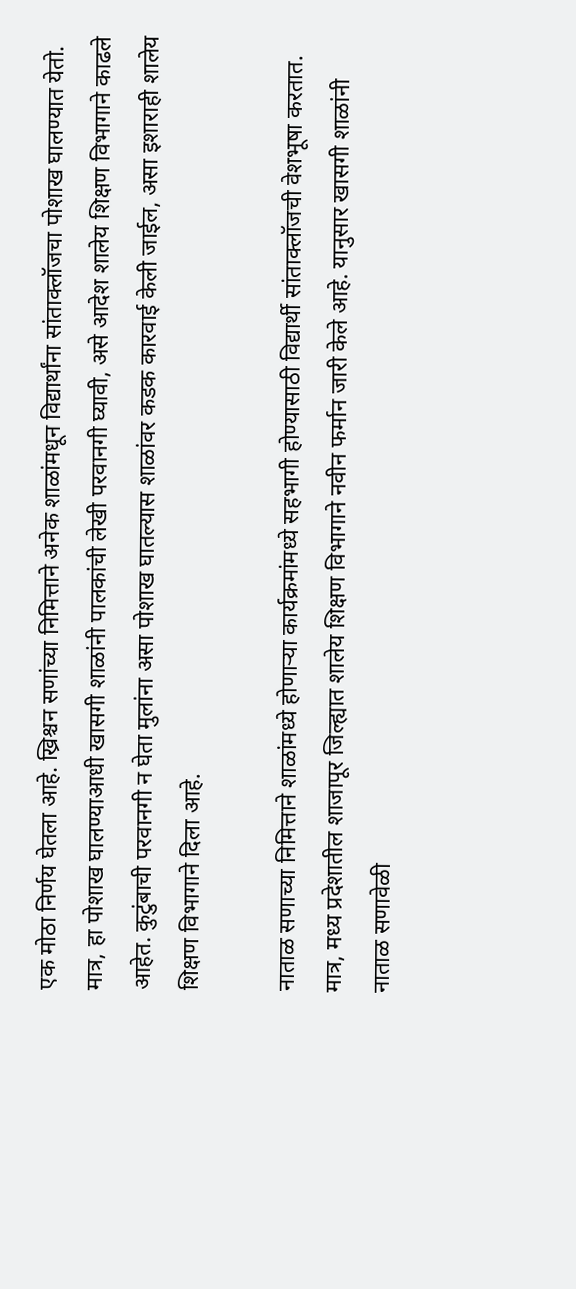एक मोठा निर्णय घेतला आहे. ख्रिश्चन सणांच्या निमित्ताने अनेक शाळांमधून विद्यार्थांना सांताक्लॉजचा पोशाख घालण्यात येतो. मात्र, हा पोशाख घालण्याआधी खासगी शाळांनी पालकांची लेखी परवानगी घ्यावी, असे आदेश शालेय शिक्षण विभागाने काढले आहेत. कुटुंबाची परवानगी न घेता मुलांना असा पोशाख घातल्यास शाळांवर कडक कारवाई केली जाईल, असा इशाराही शालेय शिक्षण विभागाने दिला आहे.

नाताळ सणाच्या निमित्ताने शाळांमध्ये होणाऱ्या कार्यक्रमांमध्ये सहभागी होण्यासाठी विद्यार्थी सांताक्लॉजची वेशभूषा करतात. मात्र, मध्य प्रदेशातील शाजापूर जिल्ह्यात शालेय शिक्षण विभागाने नवीन फर्मान जारी केले आहे. यानुसार खासगी शाळांनी नाताळ सणावेळी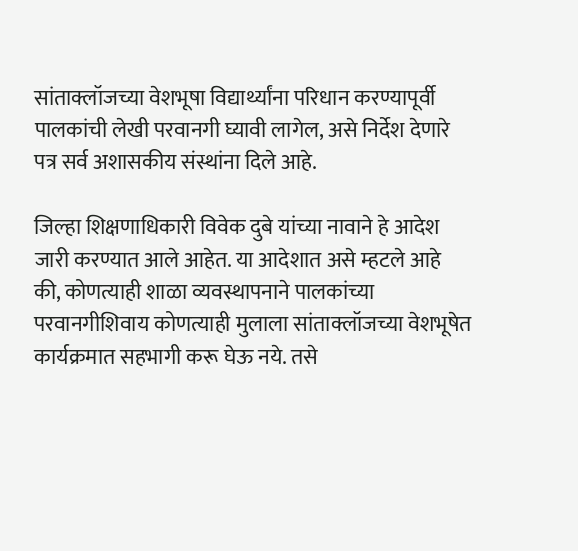सांताक्लॉजच्या वेशभूषा विद्यार्थ्यांना परिधान करण्यापूर्वी पालकांची लेखी परवानगी घ्यावी लागेल, असे निर्देश देणारे पत्र सर्व अशासकीय संस्थांना दिले आहे.

जिल्हा शिक्षणाधिकारी विवेक दुबे यांच्या नावाने हे आदेश जारी करण्यात आले आहेत. या आदेशात असे म्हटले आहे की, कोणत्याही शाळा व्यवस्थापनाने पालकांच्या परवानगीशिवाय कोणत्याही मुलाला सांताक्लॉजच्या वेशभूषेत कार्यक्रमात सहभागी करू घेऊ नये. तसे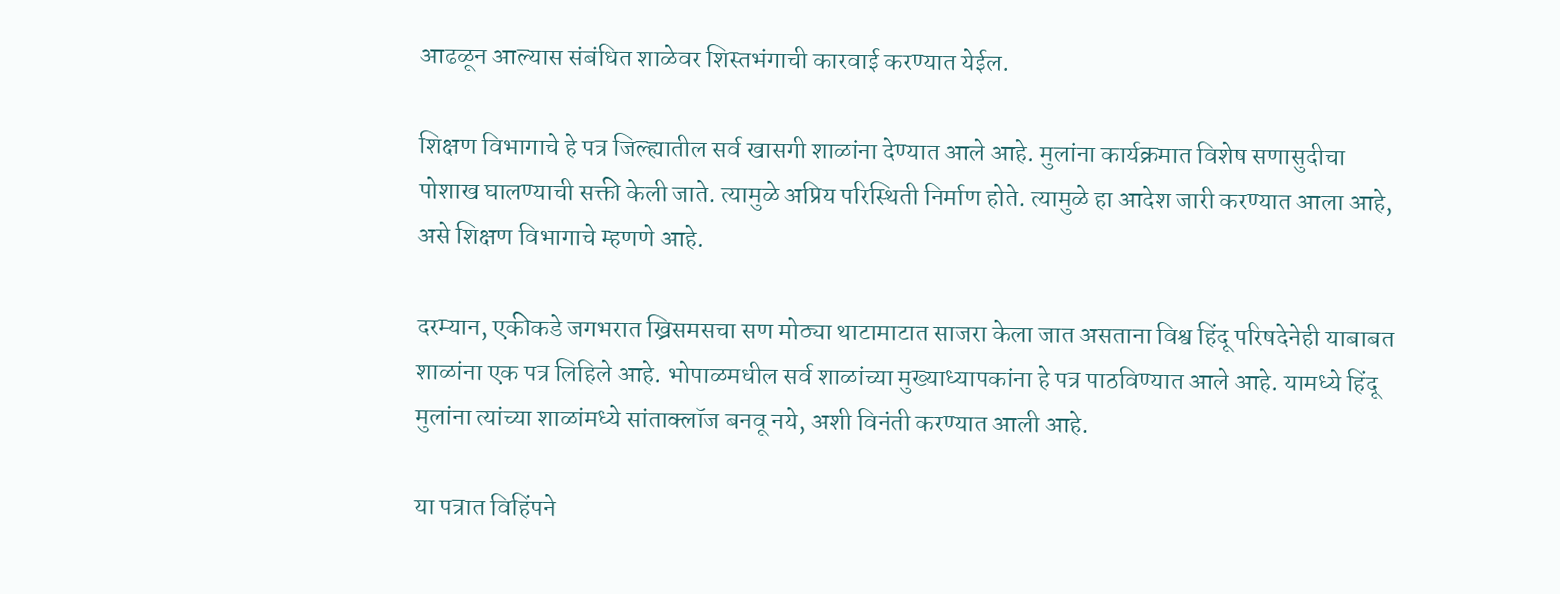आढळून आल्यास संबंधित शाळेवर शिस्तभंगाची कारवाई करण्यात येईल.

शिक्षण विभागाचे हे पत्र जिल्ह्यातील सर्व खासगी शाळांना देण्यात आले आहे. मुलांना कार्यक्रमात विशेष सणासुदीचा पोशाख घालण्याची सक्ती केली जाते. त्यामुळे अप्रिय परिस्थिती निर्माण होते. त्यामुळे हा आदेश जारी करण्यात आला आहे, असे शिक्षण विभागाचे म्हणणे आहे.

दरम्यान, एकीकडे जगभरात ख्रिसमसचा सण मोठ्या थाटामाटात साजरा केला जात असताना विश्व हिंदू परिषदेनेही याबाबत शाळांना एक पत्र लिहिले आहे. भोपाळमधील सर्व शाळांच्या मुख्याध्यापकांना हे पत्र पाठविण्यात आले आहे. यामध्ये हिंदू मुलांना त्यांच्या शाळांमध्ये सांताक्लॉज बनवू नये, अशी विनंती करण्यात आली आहे.

या पत्रात विहिंपने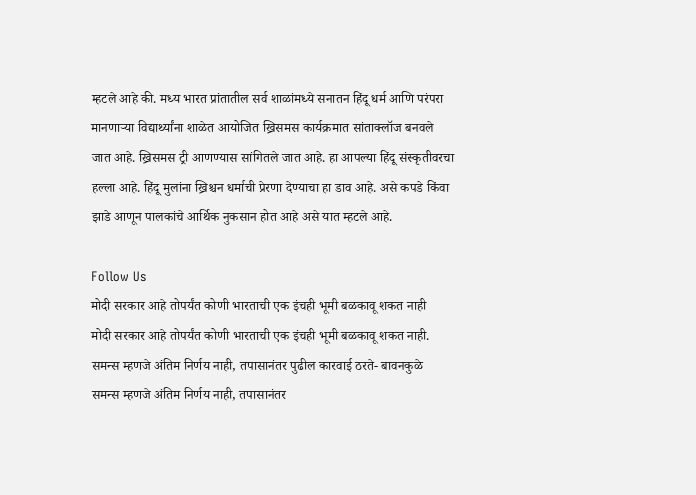म्हटले आहे की. मध्य भारत प्रांतातील सर्व शाळांमध्ये सनातन हिंदू धर्म आणि परंपरा मानणाऱ्या विद्यार्थ्यांना शाळेत आयोजित ख्रिसमस कार्यक्रमात सांताक्लॉज बनवले जात आहे. ख्रिसमस ट्री आणण्यास सांगितले जात आहे. हा आपल्या हिंदू संस्कृतीवरचा हल्ला आहे. हिंदू मुलांना ख्रिश्चन धर्माची प्रेरणा देण्याचा हा डाव आहे. असे कपडे किंवा झाडे आणून पालकांचे आर्थिक नुकसान होत आहे असे यात म्हटले आहे.

Follow Us
मोदी सरकार आहे तोपर्यंत कोणी भारताची एक इंचही भूमी बळकावू शकत नाही
मोदी सरकार आहे तोपर्यंत कोणी भारताची एक इंचही भूमी बळकावू शकत नाही.
समन्स म्हणजे अंतिम निर्णय नाही, तपासानंतर पुढील कारवाई ठरते- बावनकुळे
समन्स म्हणजे अंतिम निर्णय नाही, तपासानंतर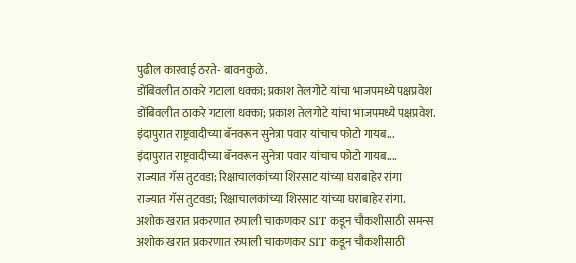पुढील कारवाई ठरते- बावनकुळे.
डोंबिवलीत ठाकरे गटाला धक्का; प्रकाश तेलगोटे यांचा भाजपमध्ये पक्षप्रवेश
डोंबिवलीत ठाकरे गटाला धक्का; प्रकाश तेलगोटे यांचा भाजपमध्ये पक्षप्रवेश.
इंदापुरात राष्ट्रवादीच्या बॅनवरून सुनेत्रा पवार यांचाच फोटो गायब...
इंदापुरात राष्ट्रवादीच्या बॅनवरून सुनेत्रा पवार यांचाच फोटो गायब....
राज्यात गॅस तुटवडा; रिक्षाचालकांच्या शिरसाट यांच्या घराबाहेर रांगा
राज्यात गॅस तुटवडा; रिक्षाचालकांच्या शिरसाट यांच्या घराबाहेर रांगा.
अशोक खरात प्रकरणात रुपाली चाकणकर SIT कडून चौकशीसाठी समन्स
अशोक खरात प्रकरणात रुपाली चाकणकर SIT कडून चौकशीसाठी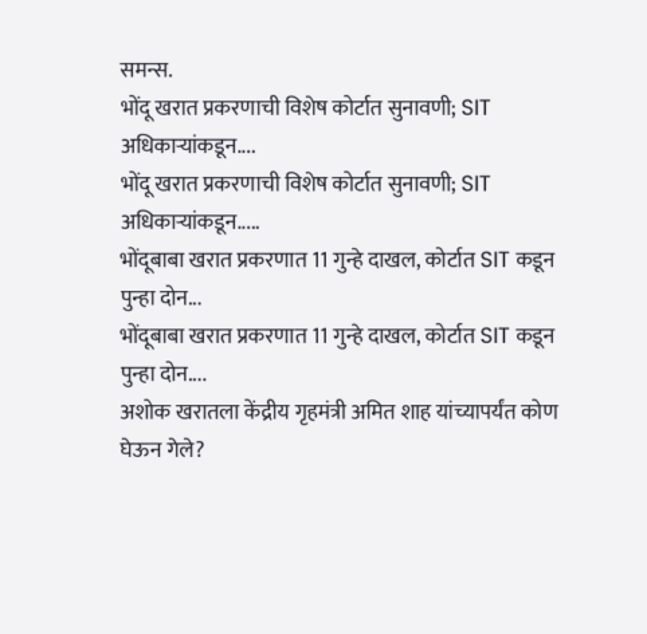समन्स.
भोंदू खरात प्रकरणाची विशेष कोर्टात सुनावणी; SIT अधिकाऱ्यांकडून....
भोंदू खरात प्रकरणाची विशेष कोर्टात सुनावणी; SIT अधिकाऱ्यांकडून.....
भोंदूबाबा खरात प्रकरणात 11 गुन्हे दाखल, कोर्टात SIT कडून पुन्हा दोन...
भोंदूबाबा खरात प्रकरणात 11 गुन्हे दाखल, कोर्टात SIT कडून पुन्हा दोन....
अशोक खरातला केंद्रीय गृहमंत्री अमित शाह यांच्यापर्यंत कोण घेऊन गेले?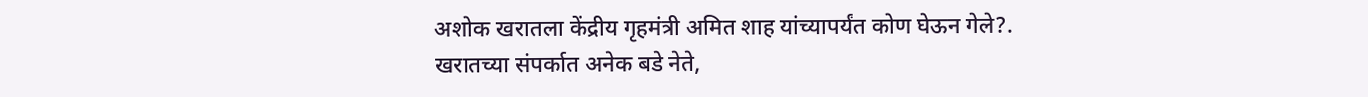अशोक खरातला केंद्रीय गृहमंत्री अमित शाह यांच्यापर्यंत कोण घेऊन गेले?.
खरातच्या संपर्कात अनेक बडे नेते,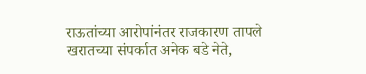राऊतांच्या आरोपांनंतर राजकारण तापले
खरातच्या संपर्कात अनेक बडे नेते,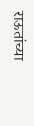राऊतांच्या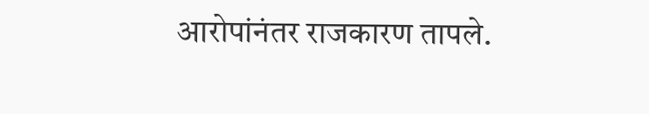आरोपांनंतर राजकारण तापले.